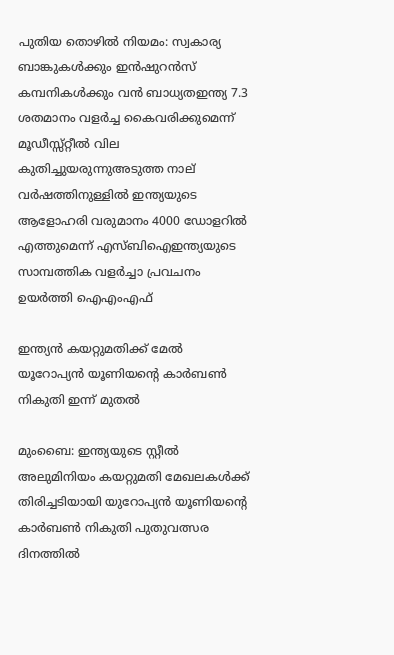പുതിയ തൊഴിൽ നിയമം: സ്വകാര്യ ബാങ്കുകൾക്കും ഇൻഷുറൻസ് കമ്പനികൾക്കും വൻ ബാധ്യതഇന്ത്യ 7.3 ശതമാനം വളര്‍ച്ച കൈവരിക്കുമെന്ന് മൂഡീസ്സ്‌റ്റീല്‍ വില കുതിച്ചുയരുന്നുഅടുത്ത നാല് വർഷത്തിനുള്ളിൽ ഇന്ത്യയുടെ ആളോഹരി വരുമാനം 4000 ഡോളറിൽ എത്തുമെന്ന് എസ്ബിഐഇന്ത്യയുടെ സാമ്പത്തിക വളര്‍ച്ചാ പ്രവചനം ഉയര്‍ത്തി ഐഎംഎഫ്

ഇന്ത്യൻ കയറ്റുമതിക്ക് മേൽ യൂറോപ്യൻ യൂണിയന്റെ കാർബൺ നികുതി ഇന്ന് മുതൽ

മുംബൈ: ഇന്ത്യയുടെ സ്റ്റീൽ അലുമിനിയം കയറ്റുമതി മേഖലകൾക്ക് തിരിച്ചടിയായി യുറോപ്യൻ യൂണിയന്റെ കാർബൺ നികുതി പുതുവത്സര ദിനത്തിൽ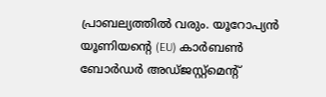പ്രാബല്യത്തിൽ വരും. യൂറോപ്യൻ യൂണിയന്റെ (EU) കാർബൺ ബോർഡർ അഡ്ജസ്റ്റ്‌മെന്റ്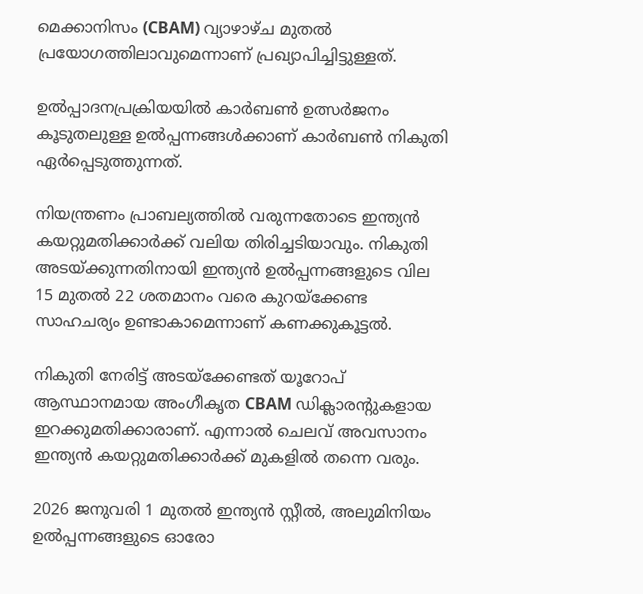മെക്കാനിസം (CBAM) വ്യാഴാഴ്ച മുതൽ പ്രയോഗത്തിലാവുമെന്നാണ് പ്രഖ്യാപിച്ചിട്ടുള്ളത്.

ഉൽപ്പാദനപ്രക്രിയയിൽ കാർബൺ ഉത്സർജനം കൂടുതലുള്ള ഉൽപ്പന്നങ്ങൾക്കാണ് കാർബൺ നികുതി ഏർപ്പെടുത്തുന്നത്.

നിയന്ത്രണം പ്രാബല്യത്തിൽ വരുന്നതോടെ ഇന്ത്യൻ കയറ്റുമതിക്കാർക്ക് വലിയ തിരിച്ചടിയാവും. നികുതി അടയ്ക്കുന്നതിനായി ഇന്ത്യൻ ഉൽപ്പന്നങ്ങളുടെ വില 15 മുതൽ 22 ശതമാനം വരെ കുറയ്ക്കേണ്ട സാഹചര്യം ഉണ്ടാകാമെന്നാണ് കണക്കുകൂട്ടൽ.

നികുതി നേരിട്ട് അടയ്ക്കേണ്ടത് യൂറോപ് ആസ്ഥാനമായ അംഗീകൃത CBAM ഡിക്ലാരന്റുകളായ ഇറക്കുമതിക്കാരാണ്. എന്നാൽ ചെലവ് അവസാനം ഇന്ത്യൻ കയറ്റുമതിക്കാർക്ക് മുകളിൽ തന്നെ വരും.

2026 ജനുവരി 1 മുതൽ ഇന്ത്യൻ സ്റ്റീൽ, അലുമിനിയം ഉൽപ്പന്നങ്ങളുടെ ഓരോ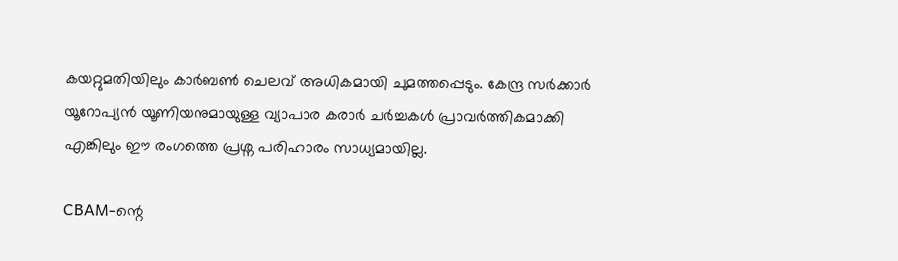കയറ്റുമതിയിലും കാർബൺ ചെലവ് അധികമായി ചുമത്തപ്പെടും. കേന്ദ്ര സർക്കാർ യൂറോപ്യൻ യൂണിയനുമായുള്ള വ്യാപാര കരാർ ചർച്ചകൾ പ്രാവർത്തികമാക്കി എങ്കിലും ഈ രംഗത്തെ പ്രശ്ന പരിഹാരം സാധ്യമായില്ല.

CBAM-ന്റെ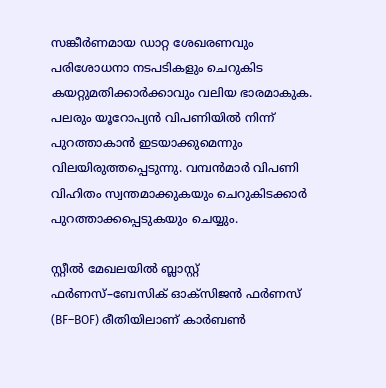സങ്കീർണമായ ഡാറ്റ ശേഖരണവും പരിശോധനാ നടപടികളും ചെറുകിട കയറ്റുമതിക്കാർക്കാവും വലിയ ഭാരമാകുക. പലരും യൂറോപ്യൻ വിപണിയിൽ നിന്ന് പുറത്താകാൻ ഇടയാക്കുമെന്നും വിലയിരുത്തപ്പെടുന്നു. വമ്പൻമാർ വിപണി വിഹിതം സ്വന്തമാക്കുകയും ചെറുകിടക്കാർ പുറത്താക്കപ്പെടുകയും ചെയ്യും.

സ്റ്റീൽ മേഖലയിൽ ബ്ലാസ്റ്റ് ഫർണസ്–ബേസിക് ഓക്സിജൻ ഫർണസ് (BF–BOF) രീതിയിലാണ് കാർബൺ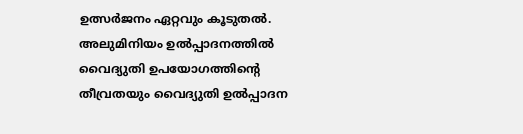ഉത്സർജനം ഏറ്റവും കൂടുതൽ. അലുമിനിയം ഉൽപ്പാദനത്തിൽ വൈദ്യുതി ഉപയോഗത്തിന്റെ തീവ്രതയും വൈദ്യുതി ഉൽപ്പാദന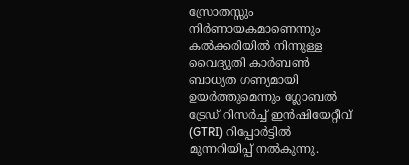സ്രോതസ്സും നിർണായകമാണെന്നും കൽക്കരിയിൽ നിന്നുള്ള വൈദ്യുതി കാർബൺ ബാധ്യത ഗണ്യമായി ഉയർത്തുമെന്നും ഗ്ലോബൽ ട്രേഡ് റിസർച്ച് ഇൻഷിയേറ്റീവ് (GTRI) റിപ്പോർട്ടിൽ മുന്നറിയിപ്പ് നൽകുന്നു.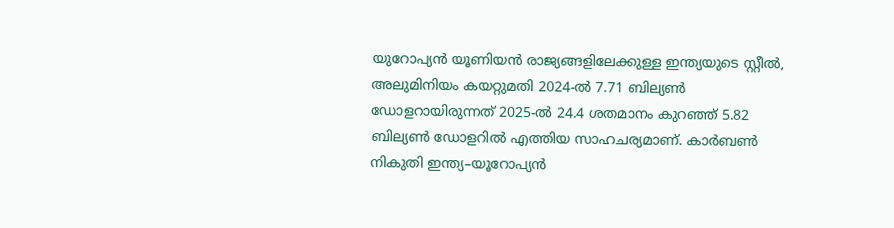യുറോപ്യൻ യൂണിയൻ രാജ്യങ്ങളിലേക്കുള്ള ഇന്ത്യയുടെ സ്റ്റീൽ, അലുമിനിയം കയറ്റുമതി 2024-ൽ 7.71 ബില്യൺ ഡോളറായിരുന്നത് 2025-ൽ 24.4 ശതമാനം കുറഞ്ഞ് 5.82 ബില്യൺ ഡോളറിൽ എത്തിയ സാഹചര്യമാണ്. കാർബൺ നികുതി ഇന്ത്യ–യൂറോപ്യൻ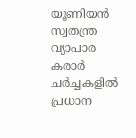യൂണിയൻ സ്വതന്ത്ര വ്യാപാര കരാർ ചർച്ചകളിൽ പ്രധാന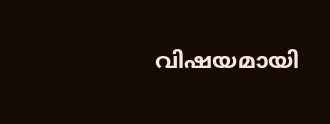വിഷയമായി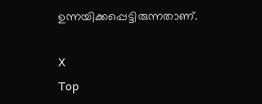ഉന്നയിക്കപ്പെട്ടിരുന്നതാണ്.

X
Top